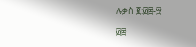ሉቃስ ፪:፴፰-፵

፴፰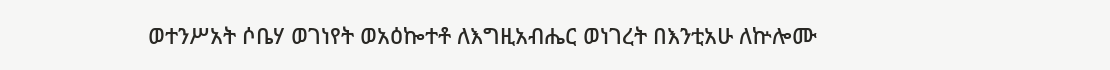ወተንሥአት ሶቤሃ ወገነየት ወአዕኰተቶ ለእግዚአብሔር ወነገረት በእንቲአሁ ለኵሎሙ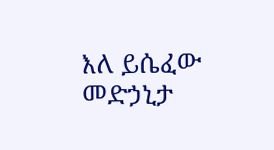እለ ይሴፈው መድኃኒታ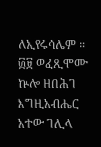ለኢየሩሳሌም ። ፴፱ ወፈጺሞሙ ኵሎ ዘበሕገ እግዚአብሔር አተው ገሊላ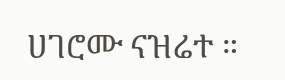ሀገሮሙ ናዝሬተ ።